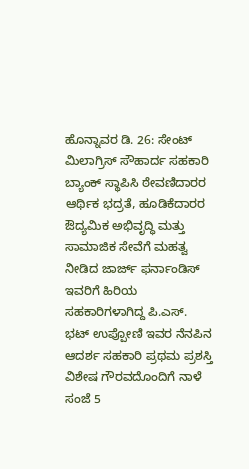ಹೊನ್ನಾವರ ಡಿ. 26: ಸೇಂಟ್ ಮಿಲಾಗ್ರಿಸ್ ಸೌಹಾರ್ದ ಸಹಕಾರಿ ಬ್ಯಾಂಕ್ ಸ್ಥಾಪಿಸಿ ಠೇವಣಿದಾರರ ಆರ್ಥಿಕ ಭದ್ರತೆ, ಹೂಡಿಕೆದಾರರ ಔದ್ಯಮಿಕ ಅಭಿವೃದ್ಧಿ ಮತ್ತು ಸಾಮಾಜಿಕ ಸೇವೆಗೆ ಮಹತ್ವ ನೀಡಿದ ಜಾರ್ಜ್ ಫರ್ನಾಂಡಿಸ್ ಇವರಿಗೆ ಹಿರಿಯ ಸಹಕಾರಿಗಳಾಗಿದ್ದ ಪಿ.ಎಸ್. ಭಟ್ ಉಪ್ಪೋಣಿ ಇವರ ನೆನಪಿನ ಆದರ್ಶ ಸಹಕಾರಿ ಪ್ರಥಮ ಪ್ರಶಸ್ತಿ ವಿಶೇಷ ಗೌರವದೊಂದಿಗೆ ನಾಳೆ ಸಂಜೆ 5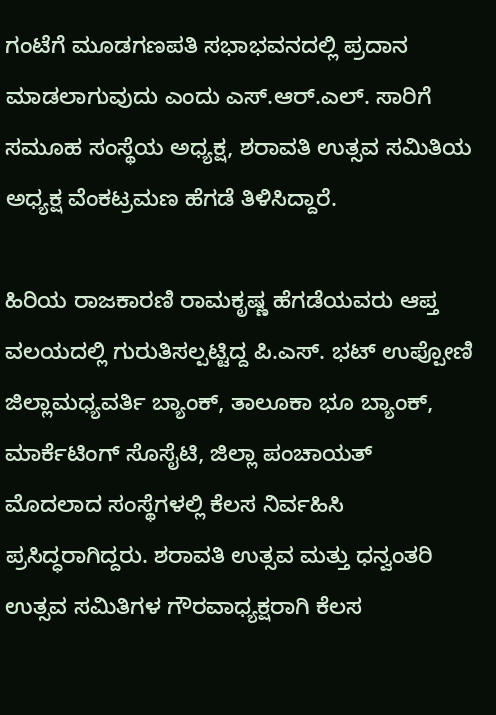ಗಂಟೆಗೆ ಮೂಡಗಣಪತಿ ಸಭಾಭವನದಲ್ಲಿ ಪ್ರದಾನ ಮಾಡಲಾಗುವುದು ಎಂದು ಎಸ್.ಆರ್.ಎಲ್. ಸಾರಿಗೆ ಸಮೂಹ ಸಂಸ್ಥೆಯ ಅಧ್ಯಕ್ಷ, ಶರಾವತಿ ಉತ್ಸವ ಸಮಿತಿಯ ಅಧ್ಯಕ್ಷ ವೆಂಕಟ್ರಮಣ ಹೆಗಡೆ ತಿಳಿಸಿದ್ದಾರೆ.

ಹಿರಿಯ ರಾಜಕಾರಣಿ ರಾಮಕೃಷ್ಣ ಹೆಗಡೆಯವರು ಆಪ್ತ ವಲಯದಲ್ಲಿ ಗುರುತಿಸಲ್ಪಟ್ಟಿದ್ದ ಪಿ.ಎಸ್. ಭಟ್ ಉಪ್ಪೋಣಿ ಜಿಲ್ಲಾಮಧ್ಯವರ್ತಿ ಬ್ಯಾಂಕ್, ತಾಲೂಕಾ ಭೂ ಬ್ಯಾಂಕ್, ಮಾರ್ಕೆಟಿಂಗ್ ಸೊಸೈಟಿ, ಜಿಲ್ಲಾ ಪಂಚಾಯತ್ ಮೊದಲಾದ ಸಂಸ್ಥೆಗಳಲ್ಲಿ ಕೆಲಸ ನಿರ್ವಹಿಸಿ ಪ್ರಸಿದ್ಧರಾಗಿದ್ದರು. ಶರಾವತಿ ಉತ್ಸವ ಮತ್ತು ಧನ್ವಂತರಿ ಉತ್ಸವ ಸಮಿತಿಗಳ ಗೌರವಾಧ್ಯಕ್ಷರಾಗಿ ಕೆಲಸ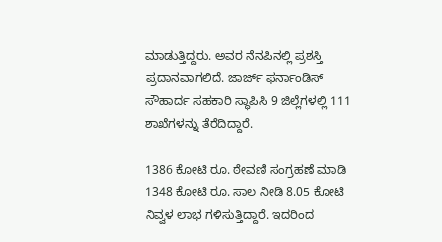ಮಾಡುತ್ತಿದ್ದರು. ಅವರ ನೆನಪಿನಲ್ಲಿ ಪ್ರಶಸ್ತಿ ಪ್ರದಾನವಾಗಲಿದೆ. ಜಾರ್ಜ್ ಫರ್ನಾಂಡಿಸ್ ಸೌಹಾರ್ದ ಸಹಕಾರಿ ಸ್ಥಾಪಿಸಿ 9 ಜಿಲ್ಲೆಗಳಲ್ಲಿ 111 ಶಾಖೆಗಳನ್ನು ತೆರೆದಿದ್ದಾರೆ.

1386 ಕೋಟಿ ರೂ. ಠೇವಣಿ ಸಂಗ್ರಹಣೆ ಮಾಡಿ 1348 ಕೋಟಿ ರೂ. ಸಾಲ ನೀಡಿ 8.05 ಕೋಟಿ ನಿವ್ವಳ ಲಾಭ ಗಳಿಸುತ್ತಿದ್ದಾರೆ. ಇದರಿಂದ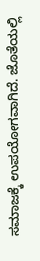ಸಮಾಜಕ್ಕೆ ಉಪಯೋಗವಾಗಿದೆ. ಜೊತೆಯಲ್ಲಿ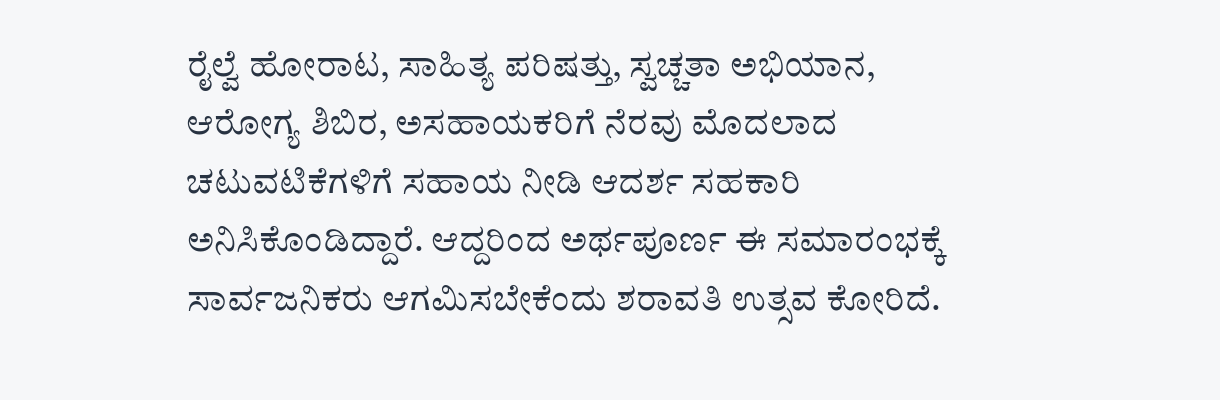ರೈಲ್ವೆ ಹೋರಾಟ, ಸಾಹಿತ್ಯ ಪರಿಷತ್ತು, ಸ್ವಚ್ಚತಾ ಅಭಿಯಾನ, ಆರೋಗ್ಯ ಶಿಬಿರ, ಅಸಹಾಯಕರಿಗೆ ನೆರವು ಮೊದಲಾದ ಚಟುವಟಿಕೆಗಳಿಗೆ ಸಹಾಯ ನೀಡಿ ಆದರ್ಶ ಸಹಕಾರಿ ಅನಿಸಿಕೊಂಡಿದ್ದಾರೆ. ಆದ್ದರಿಂದ ಅರ್ಥಪೂರ್ಣ ಈ ಸಮಾರಂಭಕ್ಕೆ ಸಾರ್ವಜನಿಕರು ಆಗಮಿಸಬೇಕೆಂದು ಶರಾವತಿ ಉತ್ಸವ ಕೋರಿದೆ.